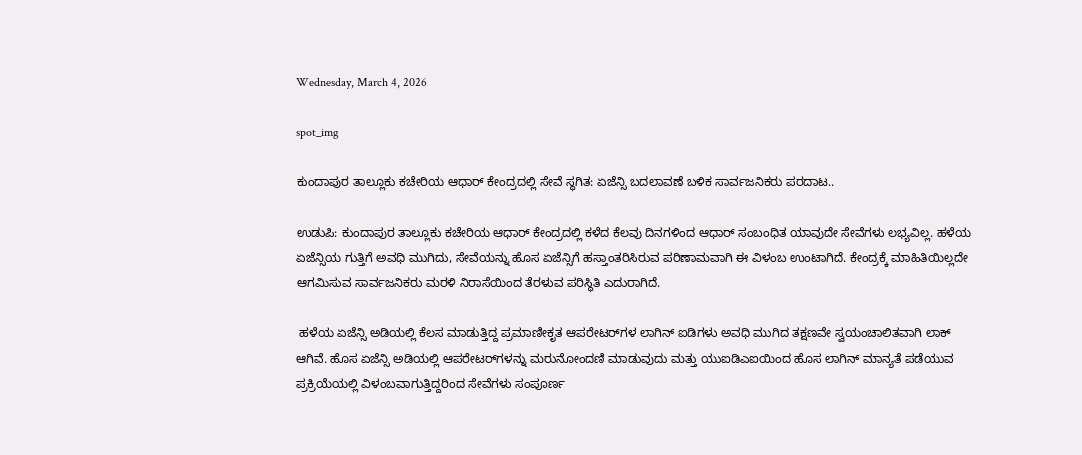Wednesday, March 4, 2026

spot_img

ಕುಂದಾಪುರ ತಾಲ್ಲೂಕು ಕಚೇರಿಯ ಆಧಾರ್‌ ಕೇಂದ್ರದಲ್ಲಿ ಸೇವೆ ಸ್ಥಗಿತ: ಏಜೆನ್ಸಿ ಬದಲಾವಣೆ ಬಳಿಕ ಸಾರ್ವಜನಿಕರು ಪರದಾಟ..

ಉಡುಪಿ: ಕುಂದಾಪುರ ತಾಲ್ಲೂಕು ಕಚೇರಿಯ ಆಧಾರ್‌ ಕೇಂದ್ರದಲ್ಲಿ ಕಳೆದ ಕೆಲವು ದಿನಗಳಿಂದ ಆಧಾರ್‌ ಸಂಬಂಧಿತ ಯಾವುದೇ ಸೇವೆಗಳು ಲಭ್ಯವಿಲ್ಲ. ಹಳೆಯ ಏಜೆನ್ಸಿಯ ಗುತ್ತಿಗೆ ಅವಧಿ ಮುಗಿದು, ಸೇವೆಯನ್ನು ಹೊಸ ಏಜೆನ್ಸಿಗೆ ಹಸ್ತಾಂತರಿಸಿರುವ ಪರಿಣಾಮವಾಗಿ ಈ ವಿಳಂಬ ಉಂಟಾಗಿದೆ. ಕೇಂದ್ರಕ್ಕೆ ಮಾಹಿತಿಯಿಲ್ಲದೇ ಆಗಮಿಸುವ ಸಾರ್ವಜನಿಕರು ಮರಳಿ ನಿರಾಸೆಯಿಂದ ತೆರಳುವ ಪರಿಸ್ಥಿತಿ ಎದುರಾಗಿದೆ.

 ಹಳೆಯ ಏಜೆನ್ಸಿ ಅಡಿಯಲ್ಲಿ ಕೆಲಸ ಮಾಡುತ್ತಿದ್ದ ಪ್ರಮಾಣೀಕೃತ ಆಪರೇಟರ್‌ಗಳ ಲಾಗಿನ್‌ ಐಡಿಗಳು ಅವಧಿ ಮುಗಿದ ತಕ್ಷಣವೇ ಸ್ವಯಂಚಾಲಿತವಾಗಿ ಲಾಕ್‌ ಆಗಿವೆ. ಹೊಸ ಏಜೆನ್ಸಿ ಅಡಿಯಲ್ಲಿ ಆಪರೇಟರ್‌ಗಳನ್ನು ಮರುನೋಂದಣಿ ಮಾಡುವುದು ಮತ್ತು ಯುಐಡಿಎಐಯಿಂದ ಹೊಸ ಲಾಗಿನ್‌ ಮಾನ್ಯತೆ ಪಡೆಯುವ ಪ್ರಕ್ರಿಯೆಯಲ್ಲಿ ವಿಳಂಬವಾಗುತ್ತಿದ್ದರಿಂದ ಸೇವೆಗಳು ಸಂಪೂರ್ಣ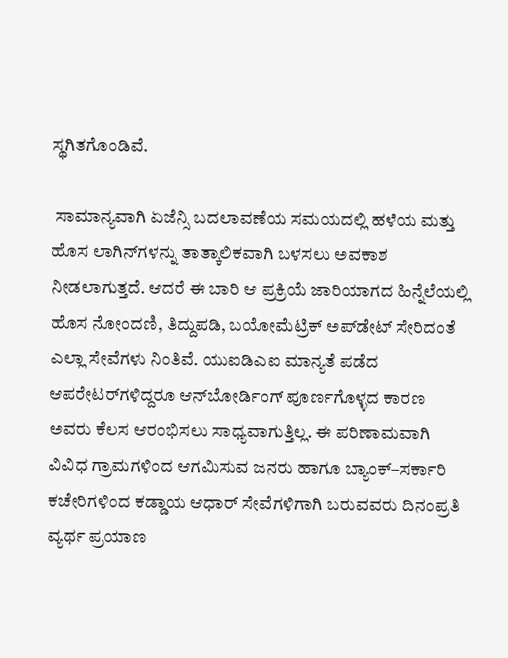ಸ್ಥಗಿತಗೊಂಡಿವೆ.

 ಸಾಮಾನ್ಯವಾಗಿ ಏಜೆನ್ಸಿ ಬದಲಾವಣೆಯ ಸಮಯದಲ್ಲಿ ಹಳೆಯ ಮತ್ತು ಹೊಸ ಲಾಗಿನ್‌ಗಳನ್ನು ತಾತ್ಕಾಲಿಕವಾಗಿ ಬಳಸಲು ಅವಕಾಶ ನೀಡಲಾಗುತ್ತದೆ. ಆದರೆ ಈ ಬಾರಿ ಆ ಪ್ರಕ್ರಿಯೆ ಜಾರಿಯಾಗದ ಹಿನ್ನೆಲೆಯಲ್ಲಿ ಹೊಸ ನೋಂದಣಿ, ತಿದ್ದುಪಡಿ, ಬಯೋಮೆಟ್ರಿಕ್‌ ಅಪ್‌ಡೇಟ್‌ ಸೇರಿದಂತೆ ಎಲ್ಲಾ ಸೇವೆಗಳು ನಿಂತಿವೆ. ಯುಐಡಿಎಐ ಮಾನ್ಯತೆ ಪಡೆದ ಆಪರೇಟರ್‌ಗಳಿದ್ದರೂ ಆನ್‌ಬೋರ್ಡಿಂಗ್‌ ಪೂರ್ಣಗೊಳ್ಳದ ಕಾರಣ ಅವರು ಕೆಲಸ ಆರಂಭಿಸಲು ಸಾಧ್ಯವಾಗುತ್ತಿಲ್ಲ. ಈ ಪರಿಣಾಮವಾಗಿ ವಿವಿಧ ಗ್ರಾಮಗಳಿಂದ ಆಗಮಿಸುವ ಜನರು ಹಾಗೂ ಬ್ಯಾಂಕ್‌–ಸರ್ಕಾರಿ ಕಚೇರಿಗಳಿಂದ ಕಡ್ಡಾಯ ಆಧಾರ್‌ ಸೇವೆಗಳಿಗಾಗಿ ಬರುವವರು ದಿನಂಪ್ರತಿ ವ್ಯರ್ಥ ಪ್ರಯಾಣ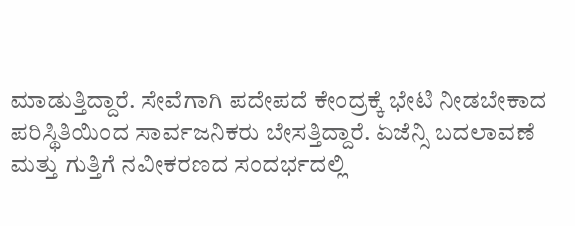ಮಾಡುತ್ತಿದ್ದಾರೆ. ಸೇವೆಗಾಗಿ ಪದೇಪದೆ ಕೇಂದ್ರಕ್ಕೆ ಭೇಟಿ ನೀಡಬೇಕಾದ ಪರಿಸ್ಥಿತಿಯಿಂದ ಸಾರ್ವಜನಿಕರು ಬೇಸತ್ತಿದ್ದಾರೆ. ಏಜೆನ್ಸಿ ಬದಲಾವಣೆ ಮತ್ತು ಗುತ್ತಿಗೆ ನವೀಕರಣದ ಸಂದರ್ಭದಲ್ಲಿ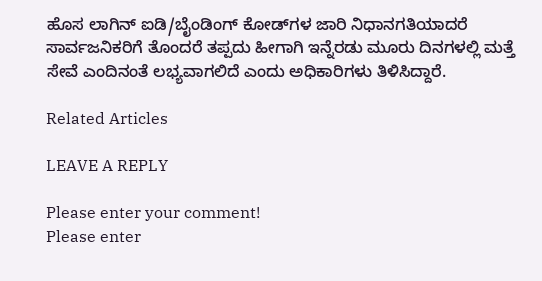ಹೊಸ ಲಾಗಿನ್‌ ಐಡಿ/ಬೈಂಡಿಂಗ್‌ ಕೋಡ್‌ಗಳ ಜಾರಿ ನಿಧಾನಗತಿಯಾದರೆ ಸಾರ್ವಜನಿಕರಿಗೆ ತೊಂದರೆ ತಪ್ಪದು ಹೀಗಾಗಿ ಇನ್ನೆರಡು ಮೂರು ದಿನಗಳಲ್ಲಿ ಮತ್ತೆ ಸೇವೆ ಎಂದಿನಂತೆ ಲಭ್ಯವಾಗಲಿದೆ ಎಂದು ಅಧಿಕಾರಿಗಳು ತಿಳಿಸಿದ್ದಾರೆ.

Related Articles

LEAVE A REPLY

Please enter your comment!
Please enter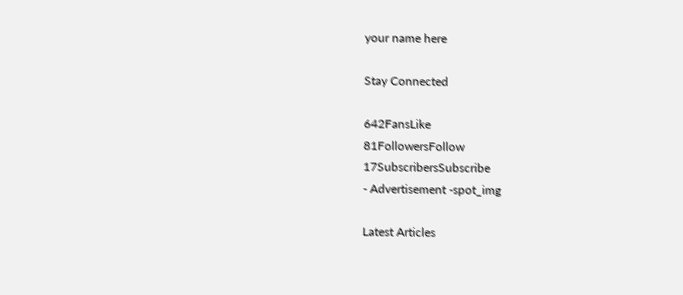your name here

Stay Connected

642FansLike
81FollowersFollow
17SubscribersSubscribe
- Advertisement -spot_img

Latest Articles